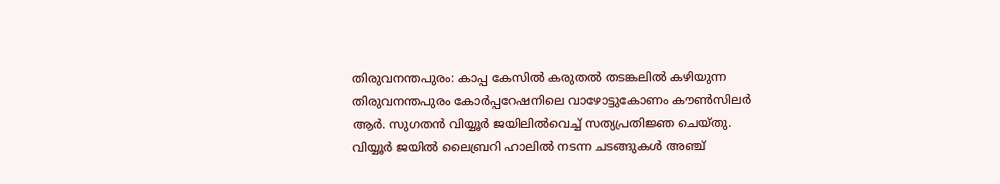തിരുവനന്തപുരം: കാപ്പ കേസിൽ കരുതൽ തടങ്കലിൽ കഴിയുന്ന തിരുവനന്തപുരം കോർപ്പറേഷനിലെ വാഴോട്ടുകോണം കൗൺസിലർ ആർ. സുഗതൻ വിയ്യൂർ ജയിലിൽവെച്ച് സത്യപ്രതിജ്ഞ ചെയ്തു. വിയ്യൂർ ജയിൽ ലൈബ്രറി ഹാലിൽ നടന്ന ചടങ്ങുകൾ അഞ്ച്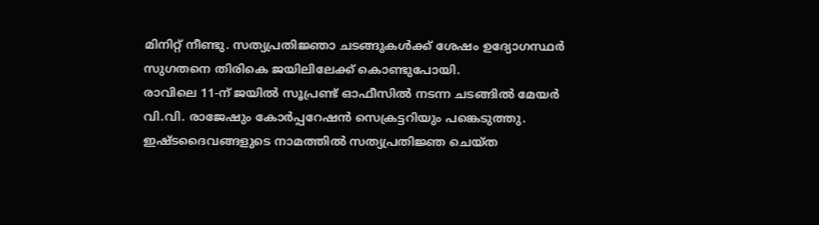മിനിറ്റ് നീണ്ടു. സത്യപ്രതിജ്ഞാ ചടങ്ങുകൾക്ക് ശേഷം ഉദ്യോഗസ്ഥർ സുഗതനെ തിരികെ ജയിലിലേക്ക് കൊണ്ടുപോയി.
രാവിലെ 11-ന് ജയിൽ സൂപ്രണ്ട് ഓഫീസിൽ നടന്ന ചടങ്ങിൽ മേയർ വി.വി. രാജേഷും കോർപ്പറേഷൻ സെക്രട്ടറിയും പങ്കെടുത്തു. ഇഷ്ടദൈവങ്ങളുടെ നാമത്തിൽ സത്യപ്രതിജ്ഞ ചെയ്ത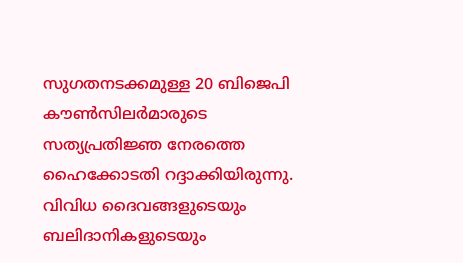സുഗതനടക്കമുള്ള 20 ബിജെപി കൗൺസിലർമാരുടെ സത്യപ്രതിജ്ഞ നേരത്തെ ഹൈക്കോടതി റദ്ദാക്കിയിരുന്നു. വിവിധ ദൈവങ്ങളുടെയും ബലിദാനികളുടെയും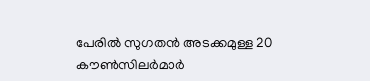പേരിൽ സുഗതൻ അടക്കമുള്ള 20 കൗൺസിലർമാർ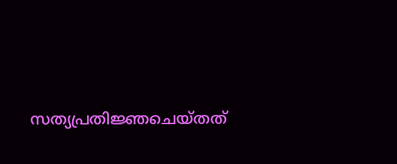സത്യപ്രതിജ്ഞചെയ്തത്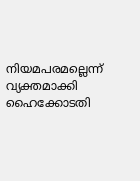നിയമപരമല്ലെന്ന് വ്യക്തമാക്കി ഹൈക്കോടതി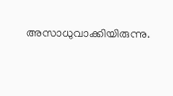അസാധുവാക്കിയിരുന്നു.